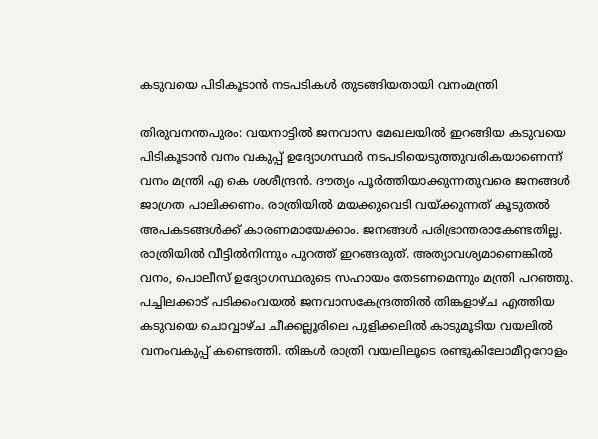കടുവയെ പിടികൂടാൻ നടപടികൾ തുടങ്ങിയതായി വനംമന്ത്രി

തിരുവനന്തപുരം: വയനാട്ടിൽ ജനവാസ മേഖലയിൽ ഇറങ്ങിയ കടുവയെ പിടികൂടാൻ വനം വകുപ്പ് ഉദ്യോഗസ്ഥർ നടപടിയെടുത്തുവരികയാണെന്ന് വനം മന്ത്രി എ കെ ശശീന്ദ്രൻ. ദൗത്യം പൂർത്തിയാക്കുന്നതുവരെ ജനങ്ങൾ ജാഗ്രത പാലിക്കണം. രാത്രിയിൽ മയക്കുവെടി വയ്ക്കുന്നത് കൂടുതൽ അപകടങ്ങൾക്ക് കാരണമായേക്കാം. ജനങ്ങൾ പരിഭ്രാന്തരാകേണ്ടതില്ല. രാത്രിയിൽ വീട്ടിൽനിന്നും പുറത്ത് ഇറങ്ങരുത്. അത്യാവശ്യമാണെങ്കിൽ വനം, പൊലീസ് ഉദ്യോഗസ്ഥരുടെ സഹായം തേടണമെന്നും മന്ത്രി പറഞ്ഞു.
പച്ചിലക്കാട് പടിക്കംവയൽ ജനവാസകേന്ദ്രത്തിൽ തിങ്കളാഴ്ച എത്തിയ കടുവയെ ചൊവ്വാഴ്ച ചീക്കല്ലൂരിലെ പുളിക്കലിൽ കാടുമൂടിയ വയലിൽ വനംവകുപ്പ് കണ്ടെത്തി. തിങ്കൾ രാത്രി വയലിലൂടെ രണ്ടുകിലോമീറ്ററോളം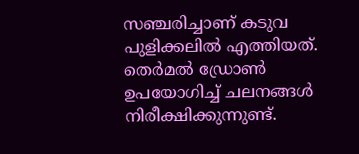സഞ്ചരിച്ചാണ് കടുവ പുളിക്കലിൽ എത്തിയത്. തെർമൽ ഡ്രോൺ ഉപയോഗിച്ച് ചലനങ്ങൾ നിരീക്ഷിക്കുന്നുണ്ട്.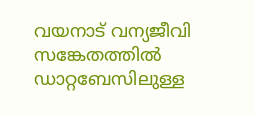വയനാട് വന്യജീവി സങ്കേതത്തിൽ ഡാറ്റബേസിലുള്ള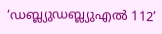‘ഡബ്ല്യുഡബ്ല്യുഎൽ 112’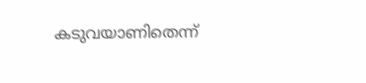കടുവയാണിതെന്ന്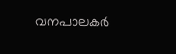വനപാലകർ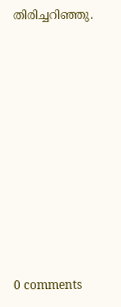തിരിച്ചറിഞ്ഞു.










0 comments